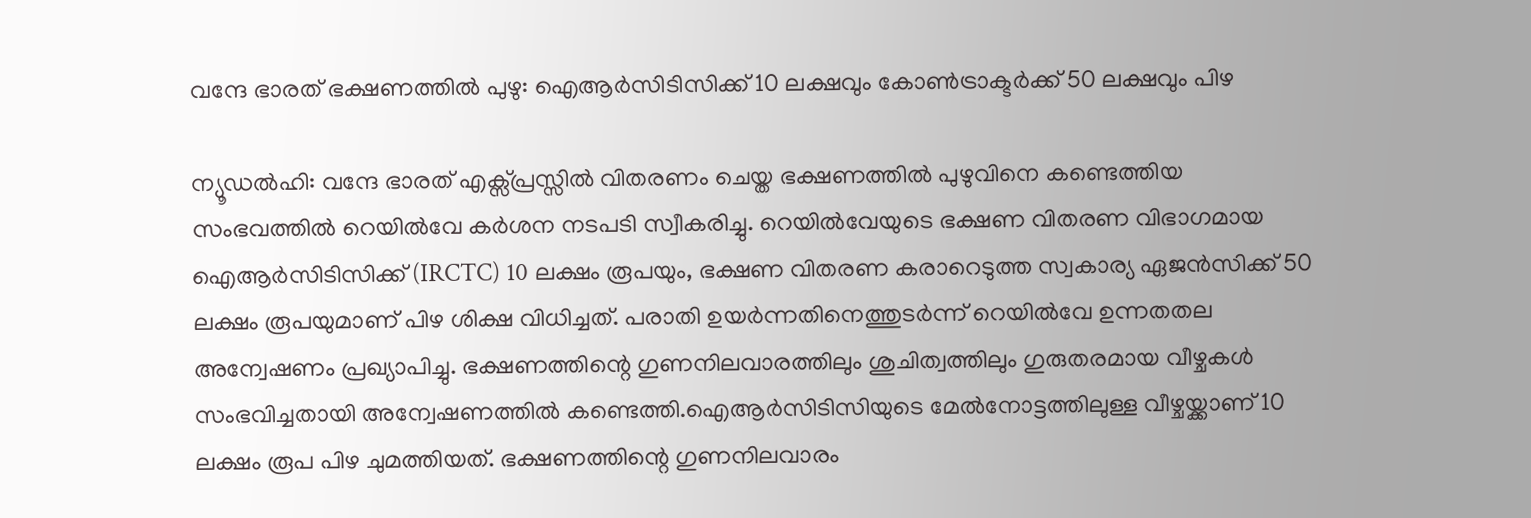വന്ദേ ഭാരത് ഭക്ഷണത്തിൽ പുഴു: ഐആർസിടിസിക്ക് 10 ലക്ഷവും കോൺട്രാക്ടർക്ക് 50 ലക്ഷവും പിഴ

ന്യൂഡൽഹി: വന്ദേ ഭാരത് എക്സ്പ്രസ്സിൽ വിതരണം ചെയ്ത ഭക്ഷണത്തിൽ പുഴുവിനെ കണ്ടെത്തിയ സംഭവത്തിൽ റെയിൽവേ കർശന നടപടി സ്വീകരിച്ചു. റെയിൽവേയുടെ ഭക്ഷണ വിതരണ വിഭാഗമായ ഐആർസിടിസിക്ക് (IRCTC) 10 ലക്ഷം രൂപയും, ഭക്ഷണ വിതരണ കരാറെടുത്ത സ്വകാര്യ ഏജൻസിക്ക് 50 ലക്ഷം രൂപയുമാണ് പിഴ ശിക്ഷ വിധിച്ചത്. പരാതി ഉയർന്നതിനെത്തുടർന്ന് റെയിൽവേ ഉന്നതതല അന്വേഷണം പ്രഖ്യാപിച്ചു. ഭക്ഷണത്തിന്റെ ഗുണനിലവാരത്തിലും ശുചിത്വത്തിലും ഗുരുതരമായ വീഴ്ചകൾ സംഭവിച്ചതായി അന്വേഷണത്തിൽ കണ്ടെത്തി.ഐആർസിടിസിയുടെ മേൽനോട്ടത്തിലുള്ള വീഴ്ചയ്ക്കാണ് 10 ലക്ഷം രൂപ പിഴ ചുമത്തിയത്. ഭക്ഷണത്തിന്റെ ഗുണനിലവാരം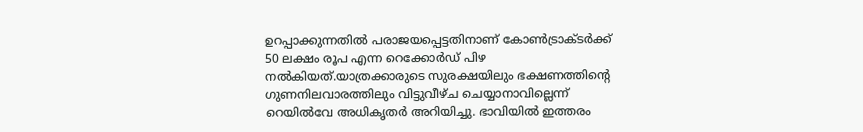ഉറപ്പാക്കുന്നതിൽ പരാജയപ്പെട്ടതിനാണ് കോൺട്രാക്ടർക്ക് 50 ലക്ഷം രൂപ എന്ന റെക്കോർഡ് പിഴ നൽകിയത്.യാത്രക്കാരുടെ സുരക്ഷയിലും ഭക്ഷണത്തിന്റെ ഗുണനിലവാരത്തിലും വിട്ടുവീഴ്ച ചെയ്യാനാവില്ലെന്ന് റെയിൽവേ അധികൃതർ അറിയിച്ചു. ഭാവിയിൽ ഇത്തരം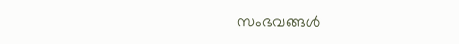സംഭവങ്ങൾ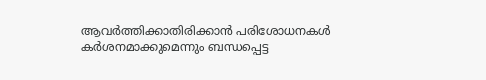ആവർത്തിക്കാതിരിക്കാൻ പരിശോധനകൾ കർശനമാക്കുമെന്നും ബന്ധപ്പെട്ട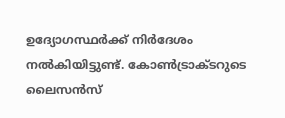ഉദ്യോഗസ്ഥർക്ക് നിർദേശം നൽകിയിട്ടുണ്ട്. കോൺട്രാക്ടറുടെ ലൈസൻസ്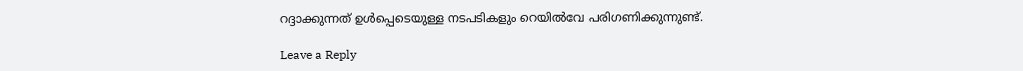റദ്ദാക്കുന്നത് ഉൾപ്പെടെയുള്ള നടപടികളും റെയിൽവേ പരിഗണിക്കുന്നുണ്ട്.

Leave a Reply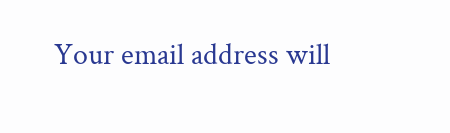Your email address will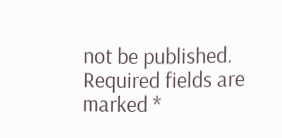not be published. Required fields are marked *